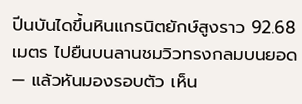ปีนบันไดขึ้นหินแกรนิตยักษ์สูงราว 92.68 เมตร ไปยืนบนลานชมวิวทรงกลมบนยอด — แล้วหันมองรอบตัว เห็น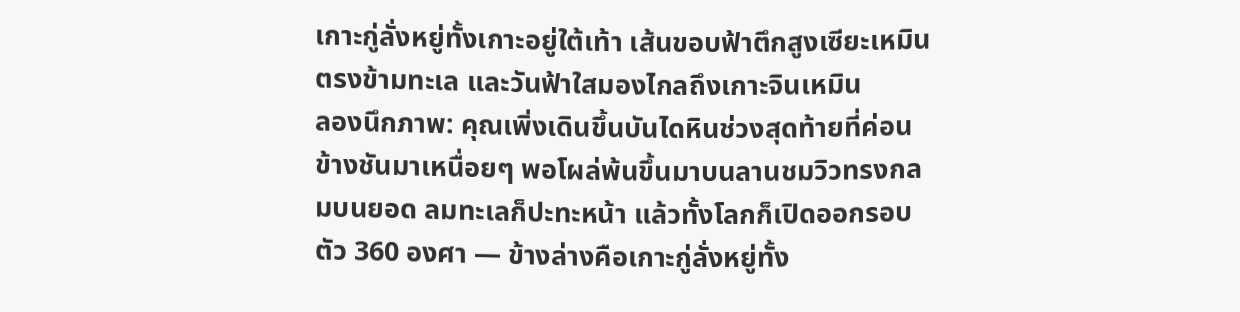เกาะกู่ลั่งหยู่ทั้งเกาะอยู่ใต้เท้า เส้นขอบฟ้าตึกสูงเซียะเหมินตรงข้ามทะเล และวันฟ้าใสมองไกลถึงเกาะจินเหมิน
ลองนึกภาพ: คุณเพิ่งเดินขึ้นบันไดหินช่วงสุดท้ายที่ค่อนข้างชันมาเหนื่อยๆ พอโผล่พ้นขึ้นมาบนลานชมวิวทรงกลมบนยอด ลมทะเลก็ปะทะหน้า แล้วทั้งโลกก็เปิดออกรอบตัว 360 องศา — ข้างล่างคือเกาะกู่ลั่งหยู่ทั้ง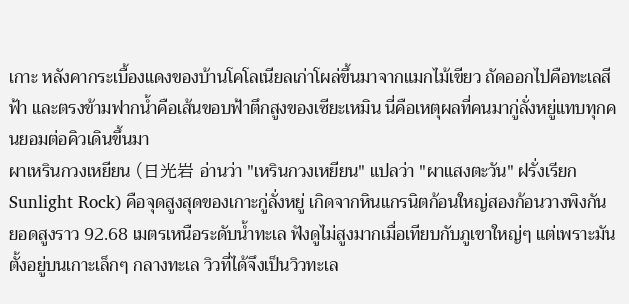เกาะ หลังคากระเบื้องแดงของบ้านโคโลเนียลเก่าโผล่ขึ้นมาจากแมกไม้เขียว ถัดออกไปคือทะเลสีฟ้า และตรงข้ามฟากน้ำคือเส้นขอบฟ้าตึกสูงของเซียะเหมิน นี่คือเหตุผลที่คนมากู่ลั่งหยู่แทบทุกคนยอมต่อคิวเดินขึ้นมา
ผาเหรินกวงเหยียน (日光岩 อ่านว่า "เหรินกวงเหยียน" แปลว่า "ผาแสงตะวัน" ฝรั่งเรียก Sunlight Rock) คือจุดสูงสุดของเกาะกู่ลั่งหยู่ เกิดจากหินแกรนิตก้อนใหญ่สองก้อนวางพิงกัน ยอดสูงราว 92.68 เมตรเหนือระดับน้ำทะเล ฟังดูไม่สูงมากเมื่อเทียบกับภูเขาใหญ่ๆ แต่เพราะมันตั้งอยู่บนเกาะเล็กๆ กลางทะเล วิวที่ได้จึงเป็นวิวทะเล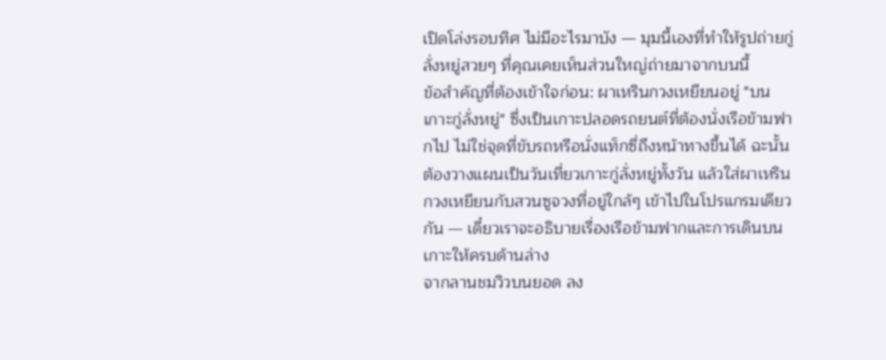เปิดโล่งรอบทิศ ไม่มีอะไรมาบัง — มุมนี้เองที่ทำให้รูปถ่ายกู่ลั่งหยู่สวยๆ ที่คุณเคยเห็นส่วนใหญ่ถ่ายมาจากบนนี้
ข้อสำคัญที่ต้องเข้าใจก่อน: ผาเหรินกวงเหยียนอยู่ "บนเกาะกู่ลั่งหยู่" ซึ่งเป็นเกาะปลอดรถยนต์ที่ต้องนั่งเรือข้ามฟากไป ไม่ใช่จุดที่ขับรถหรือนั่งแท็กซี่ถึงหน้าทางขึ้นได้ ฉะนั้นต้องวางแผนเป็นวันเที่ยวเกาะกู่ลั่งหยู่ทั้งวัน แล้วใส่ผาเหรินกวงเหยียนกับสวนซูจวงที่อยู่ใกล้ๆ เข้าไปในโปรแกรมเดียวกัน — เดี๋ยวเราจะอธิบายเรื่องเรือข้ามฟากและการเดินบนเกาะให้ครบด้านล่าง
จากลานชมวิวบนยอด ลง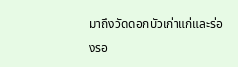มาถึงวัดดอกบัวเก่าแก่และร่องรอ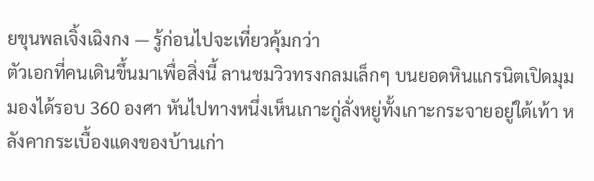ยขุนพลเจิ้งเฉิงกง — รู้ก่อนไปจะเที่ยวคุ้มกว่า
ตัวเอกที่คนเดินขึ้นมาเพื่อสิ่งนี้ ลานชมวิวทรงกลมเล็กๆ บนยอดหินแกรนิตเปิดมุมมองได้รอบ 360 องศา หันไปทางหนึ่งเห็นเกาะกู่ลั่งหยู่ทั้งเกาะกระจายอยู่ใต้เท้า หลังคากระเบื้องแดงของบ้านเก่า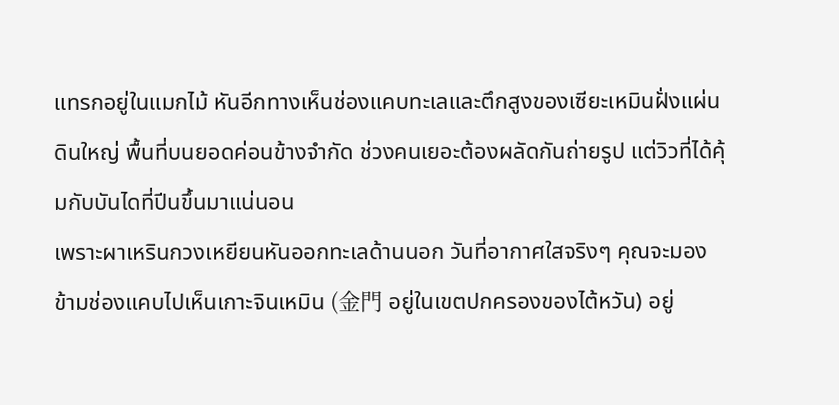แทรกอยู่ในแมกไม้ หันอีกทางเห็นช่องแคบทะเลและตึกสูงของเซียะเหมินฝั่งแผ่นดินใหญ่ พื้นที่บนยอดค่อนข้างจำกัด ช่วงคนเยอะต้องผลัดกันถ่ายรูป แต่วิวที่ได้คุ้มกับบันไดที่ปีนขึ้นมาแน่นอน
เพราะผาเหรินกวงเหยียนหันออกทะเลด้านนอก วันที่อากาศใสจริงๆ คุณจะมองข้ามช่องแคบไปเห็นเกาะจินเหมิน (金門 อยู่ในเขตปกครองของไต้หวัน) อยู่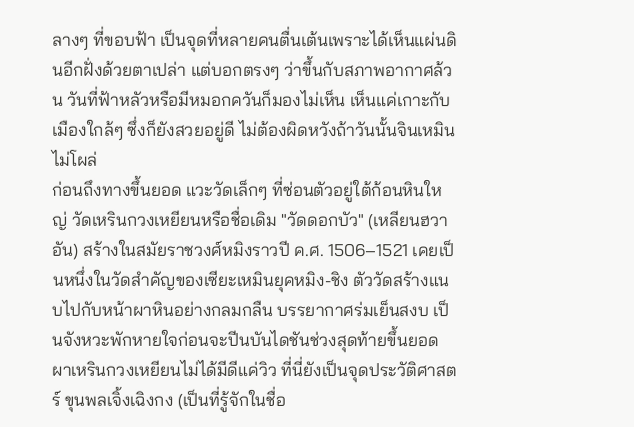ลางๆ ที่ขอบฟ้า เป็นจุดที่หลายคนตื่นเต้นเพราะได้เห็นแผ่นดินอีกฝั่งด้วยตาเปล่า แต่บอกตรงๆ ว่าขึ้นกับสภาพอากาศล้วน วันที่ฟ้าหลัวหรือมีหมอกควันก็มองไม่เห็น เห็นแค่เกาะกับเมืองใกล้ๆ ซึ่งก็ยังสวยอยู่ดี ไม่ต้องผิดหวังถ้าวันนั้นจินเหมินไม่โผล่
ก่อนถึงทางขึ้นยอด แวะวัดเล็กๆ ที่ซ่อนตัวอยู่ใต้ก้อนหินใหญ่ วัดเหรินกวงเหยียนหรือชื่อเดิม "วัดดอกบัว" (เหลียนฮวาอัน) สร้างในสมัยราชวงศ์หมิงราวปี ค.ศ. 1506–1521 เคยเป็นหนึ่งในวัดสำคัญของเซียะเหมินยุคหมิง-ชิง ตัววัดสร้างแนบไปกับหน้าผาหินอย่างกลมกลืน บรรยากาศร่มเย็นสงบ เป็นจังหวะพักหายใจก่อนจะปีนบันไดชันช่วงสุดท้ายขึ้นยอด
ผาเหรินกวงเหยียนไม่ได้มีดีแค่วิว ที่นี่ยังเป็นจุดประวัติศาสตร์ ขุนพลเจิ้งเฉิงกง (เป็นที่รู้จักในชื่อ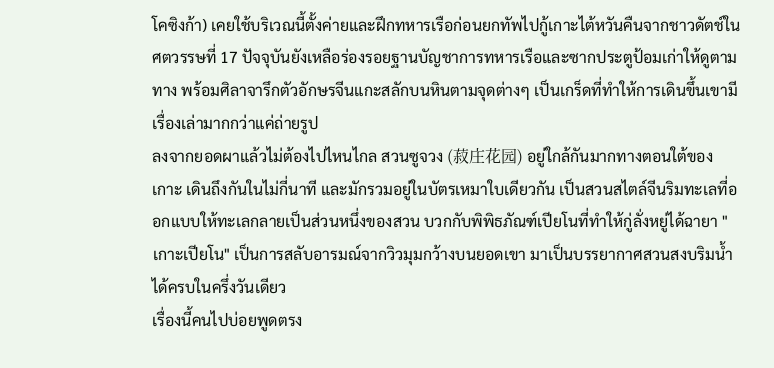โคซิงก้า) เคยใช้บริเวณนี้ตั้งค่ายและฝึกทหารเรือก่อนยกทัพไปกู้เกาะไต้หวันคืนจากชาวดัตช์ในศตวรรษที่ 17 ปัจจุบันยังเหลือร่องรอยฐานบัญชาการทหารเรือและซากประตูป้อมเก่าให้ดูตามทาง พร้อมศิลาจารึกตัวอักษรจีนแกะสลักบนหินตามจุดต่างๆ เป็นเกร็ดที่ทำให้การเดินขึ้นเขามีเรื่องเล่ามากกว่าแค่ถ่ายรูป
ลงจากยอดผาแล้วไม่ต้องไปไหนไกล สวนซูจวง (菽庄花园) อยู่ใกล้กันมากทางตอนใต้ของเกาะ เดินถึงกันในไม่กี่นาที และมักรวมอยู่ในบัตรเหมาใบเดียวกัน เป็นสวนสไตล์จีนริมทะเลที่ออกแบบให้ทะเลกลายเป็นส่วนหนึ่งของสวน บวกกับพิพิธภัณฑ์เปียโนที่ทำให้กู่ลั่งหยู่ได้ฉายา "เกาะเปียโน" เป็นการสลับอารมณ์จากวิวมุมกว้างบนยอดเขา มาเป็นบรรยากาศสวนสงบริมน้ำได้ครบในครึ่งวันเดียว
เรื่องนี้คนไปบ่อยพูดตรง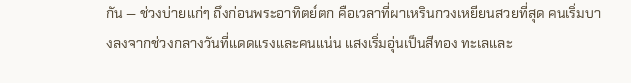กัน — ช่วงบ่ายแก่ๆ ถึงก่อนพระอาทิตย์ตก คือเวลาที่ผาเหรินกวงเหยียนสวยที่สุด คนเริ่มบางลงจากช่วงกลางวันที่แดดแรงและคนแน่น แสงเริ่มอุ่นเป็นสีทอง ทะเลและ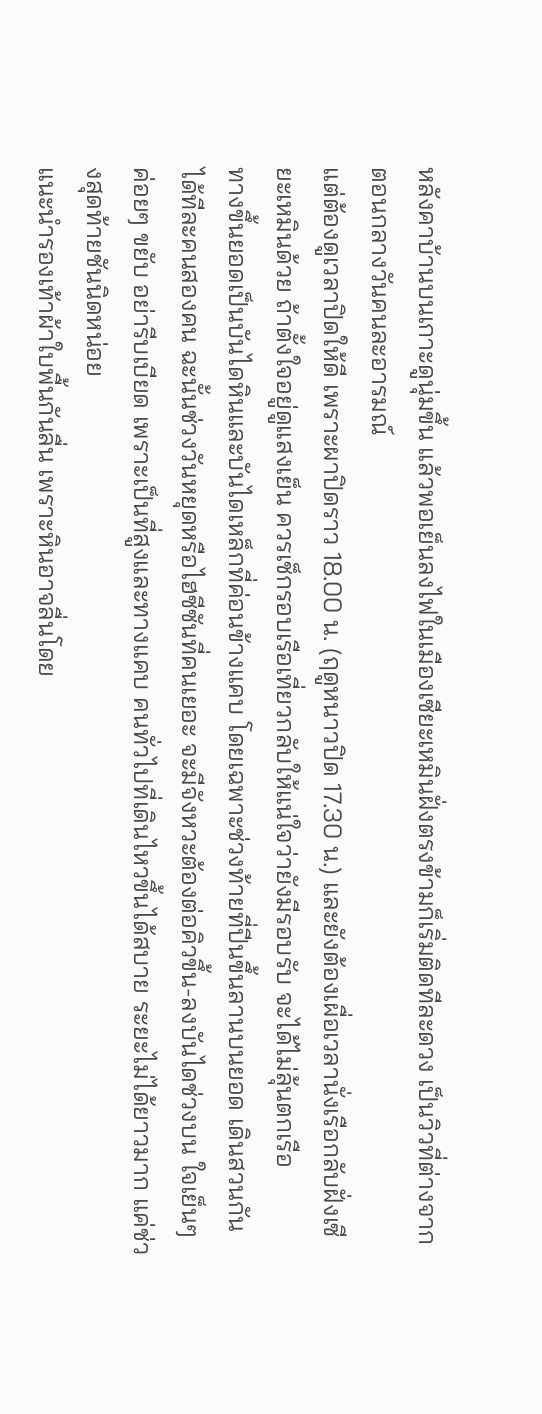หลังคาบ้านบนเกาะดูนุ่มขึ้น แล้วพอเย็นลงไฟในเมืองเซียะเหมินฝั่งตรงข้ามก็เริ่มติดทีละดวง เป็นวิวที่ต่างจากตอนกลางวันคนละอารมณ์
แต่ต้องดูเวลาปิดให้ดี เพราะผาปิดราว 18.00 น. (ฤดูหนาวปิด 17.30 น.) และยังต้องเผื่อเวลานั่งเรือกลับฝั่งเซียะเหมินด้วย ถ้าตั้งใจอยู่ดูแสงเย็น ควรเช็กรอบเรือเที่ยวกลับให้แน่ใจว่ายังมีรอบรับ จะได้ไม่ลุ้นตกเรือ
ทางขึ้นยอดเป็นบันไดหินและบันไดเหล็กที่ค่อนข้างแคบ โดยเฉพาะช่วงท้ายที่ปีนขึ้นลานบนยอด เดินสวนกันได้ทีละคนสองคน ฉะนั้นช่วงวันหยุดหรือไฮซีซันที่คนเยอะ จะมีจังหวะต้องต่อคิวขึ้น-ลงบันไดช่วงบน ใจเย็นๆ ค่อยๆ ขยับ อย่ารีบเบียด เพราะเป็นที่สูงและทางแคบ คนทั่วไปที่เดินไหวขึ้นได้สบาย ระยะไม่ได้ยาวมาก แค่ช่วงสุดท้ายชันนิดหน่อย
แนะนำรองเท้าผ้าใบพื้นกันลื่น เพราะหินอาจลื่นโดย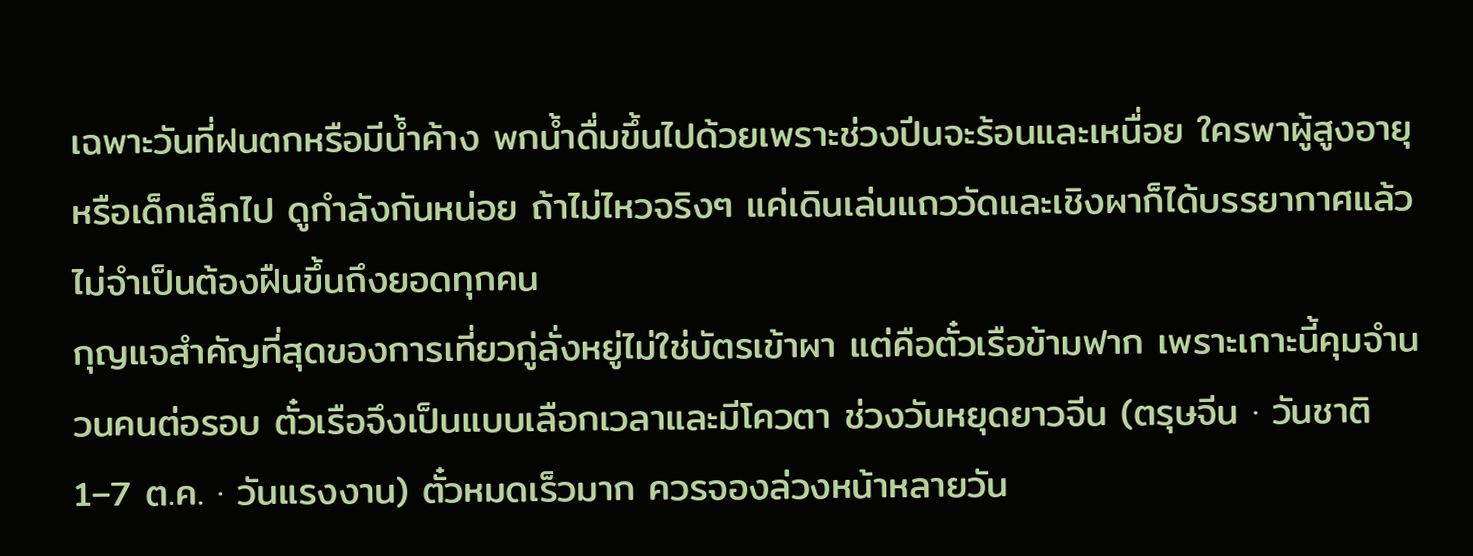เฉพาะวันที่ฝนตกหรือมีน้ำค้าง พกน้ำดื่มขึ้นไปด้วยเพราะช่วงปีนจะร้อนและเหนื่อย ใครพาผู้สูงอายุหรือเด็กเล็กไป ดูกำลังกันหน่อย ถ้าไม่ไหวจริงๆ แค่เดินเล่นแถววัดและเชิงผาก็ได้บรรยากาศแล้ว ไม่จำเป็นต้องฝืนขึ้นถึงยอดทุกคน
กุญแจสำคัญที่สุดของการเที่ยวกู่ลั่งหยู่ไม่ใช่บัตรเข้าผา แต่คือตั๋วเรือข้ามฟาก เพราะเกาะนี้คุมจำนวนคนต่อรอบ ตั๋วเรือจึงเป็นแบบเลือกเวลาและมีโควตา ช่วงวันหยุดยาวจีน (ตรุษจีน · วันชาติ 1–7 ต.ค. · วันแรงงาน) ตั๋วหมดเร็วมาก ควรจองล่วงหน้าหลายวัน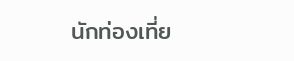นักท่องเที่ย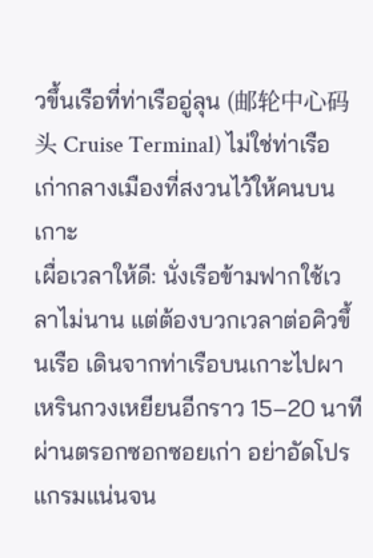วขึ้นเรือที่ท่าเรืออู่ลุน (邮轮中心码头 Cruise Terminal) ไม่ใช่ท่าเรือเก่ากลางเมืองที่สงวนไว้ให้คนบนเกาะ
เผื่อเวลาให้ดี: นั่งเรือข้ามฟากใช้เวลาไม่นาน แต่ต้องบวกเวลาต่อคิวขึ้นเรือ เดินจากท่าเรือบนเกาะไปผาเหรินกวงเหยียนอีกราว 15–20 นาทีผ่านตรอกซอกซอยเก่า อย่าอัดโปรแกรมแน่นจน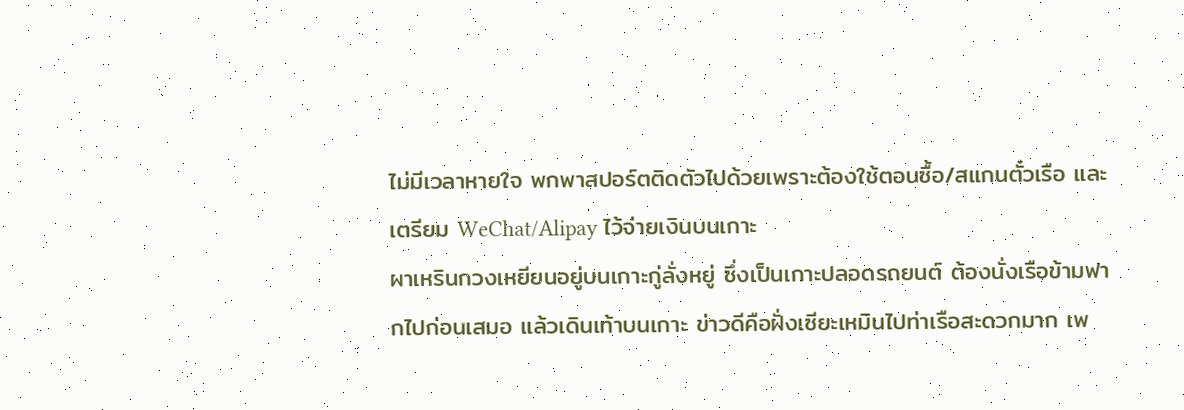ไม่มีเวลาหายใจ พกพาสปอร์ตติดตัวไปด้วยเพราะต้องใช้ตอนซื้อ/สแกนตั๋วเรือ และเตรียม WeChat/Alipay ไว้จ่ายเงินบนเกาะ
ผาเหรินกวงเหยียนอยู่บนเกาะกู่ลั่งหยู่ ซึ่งเป็นเกาะปลอดรถยนต์ ต้องนั่งเรือข้ามฟากไปก่อนเสมอ แล้วเดินเท้าบนเกาะ ข่าวดีคือฝั่งเซียะเหมินไปท่าเรือสะดวกมาก เพ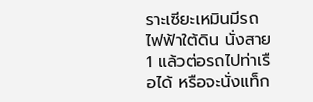ราะเซียะเหมินมีรถไฟฟ้าใต้ดิน นั่งสาย 1 แล้วต่อรถไปท่าเรือได้ หรือจะนั่งแท็ก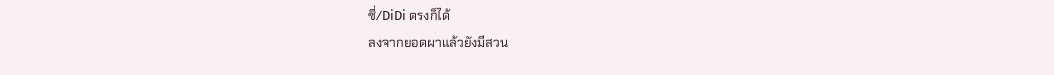ซี่/DiDi ตรงก็ได้
ลงจากยอดผาแล้วยังมีสวน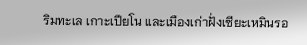ริมทะเล เกาะเปียโน และเมืองเก่าฝั่งเซียะเหมินรอ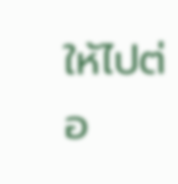ให้ไปต่อ